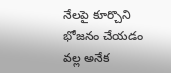నేలపై కూర్చొని భోజనం చేయడం వల్ల అనేక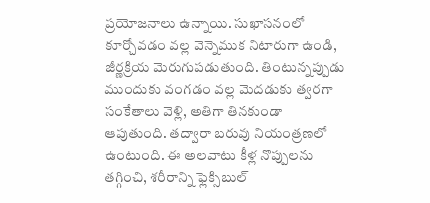ప్రయోజనాలు ఉన్నాయి. సుఖాసనంలో కూర్చోవడం వల్ల వెన్నెముక నిటారుగా ఉండి, జీర్ణక్రియ మెరుగుపడుతుంది. తింటున్నప్పుడు ముందుకు వంగడం వల్ల మెదడుకు త్వరగా సంకేతాలు వెళ్లి, అతిగా తినకుండా ఆపుతుంది. తద్వారా బరువు నియంత్రణలో ఉంటుంది. ఈ అలవాటు కీళ్ల నొప్పులను తగ్గించి, శరీరాన్ని ఫ్లెక్సిబుల్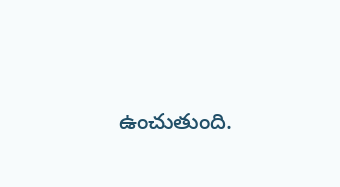ఉంచుతుంది.